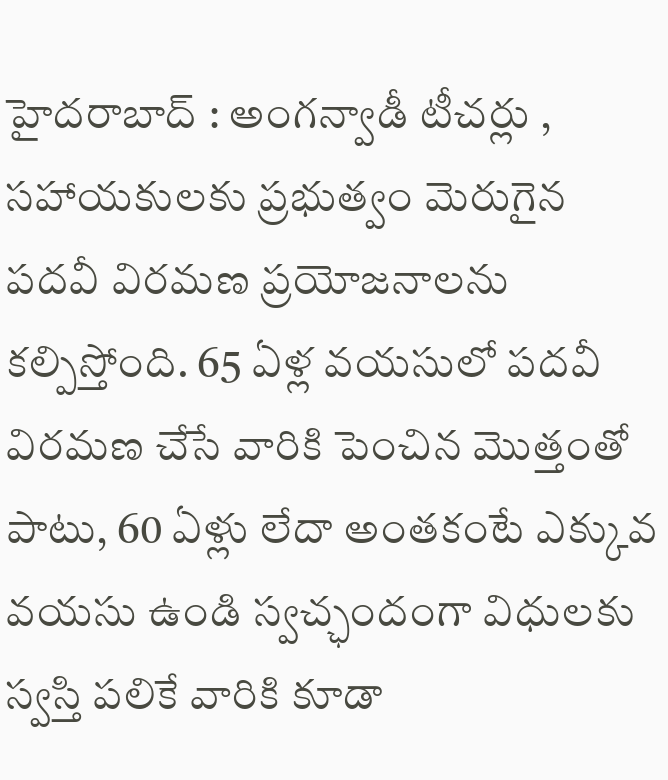హైదరాబాద్ : అంగన్వాడీ టీచర్లు , సహాయకులకు ప్రభుత్వం మెరుగైన పదవీ విరమణ ప్రయోజనాలను కల్పిస్తోంది. 65 ఏళ్ల వయసులో పదవీ విరమణ చేసే వారికి పెంచిన మొత్తంతో పాటు, 60 ఏళ్లు లేదా అంతకంటే ఎక్కువ వయసు ఉండి స్వచ్ఛందంగా విధులకు స్వస్తి పలికే వారికి కూడా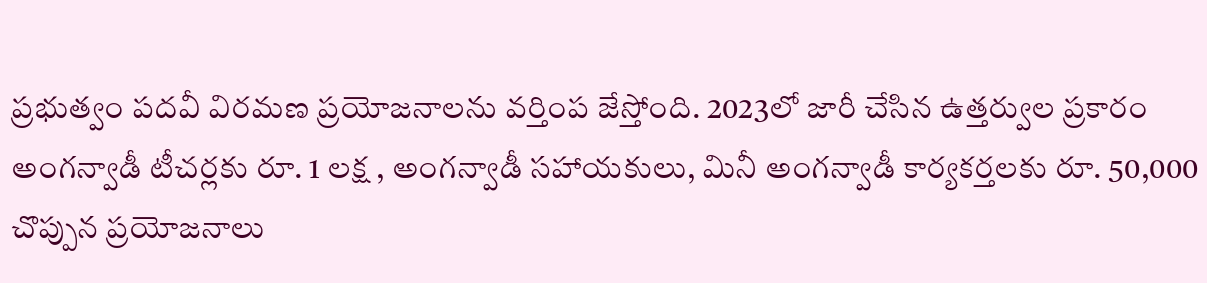ప్రభుత్వం పదవీ విరమణ ప్రయోజనాలను వర్తింప జేస్తోంది. 2023లో జారీ చేసిన ఉత్తర్వుల ప్రకారం అంగన్వాడీ టీచర్లకు రూ. 1 లక్ష , అంగన్వాడీ సహాయకులు, మినీ అంగన్వాడీ కార్యకర్తలకు రూ. 50,000 చొప్పున ప్రయోజనాలు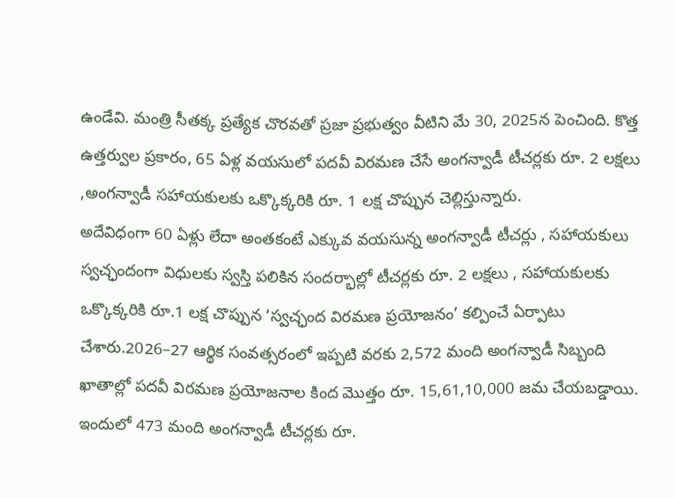ఉండేవి. మంత్రి సీతక్క ప్రత్యేక చొరవతో ప్రజా ప్రభుత్వం వీటిని మే 30, 2025న పెంచింది. కొత్త ఉత్తర్వుల ప్రకారం, 65 ఏళ్ల వయసులో పదవీ విరమణ చేసే అంగన్వాడీ టీచర్లకు రూ. 2 లక్షలు ,అంగన్వాడీ సహాయకులకు ఒక్కొక్కరికి రూ. 1 లక్ష చొప్పున చెల్లిస్తున్నారు.
అదేవిధంగా 60 ఏళ్లు లేదా అంతకంటే ఎక్కువ వయసున్న అంగన్వాడీ టీచర్లు , సహాయకులు స్వచ్ఛందంగా విధులకు స్వస్తి పలికిన సందర్భాల్లో టీచర్లకు రూ. 2 లక్షలు , సహాయకులకు ఒక్కొక్కరికి రూ.1 లక్ష చొప్పున ‘స్వచ్ఛంద విరమణ ప్రయోజనం’ కల్పించే ఏర్పాటు చేశారు.2026–27 ఆర్థిక సంవత్సరంలో ఇప్పటి వరకు 2,572 మంది అంగన్వాడీ సిబ్బంది ఖాతాల్లో పదవీ విరమణ ప్రయోజనాల కింద మొత్తం రూ. 15,61,10,000 జమ చేయబడ్డాయి. ఇందులో 473 మంది అంగన్వాడీ టీచర్లకు రూ.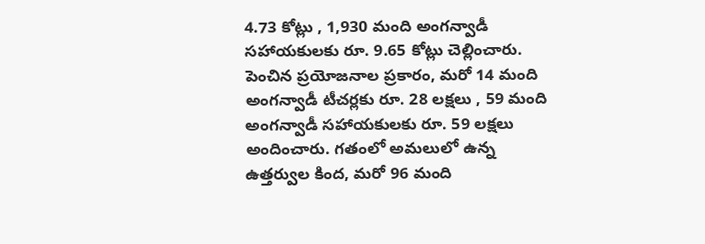4.73 కోట్లు , 1,930 మంది అంగన్వాడీ సహాయకులకు రూ. 9.65 కోట్లు చెల్లించారు. పెంచిన ప్రయోజనాల ప్రకారం, మరో 14 మంది అంగన్వాడీ టీచర్లకు రూ. 28 లక్షలు , 59 మంది అంగన్వాడీ సహాయకులకు రూ. 59 లక్షలు అందించారు. గతంలో అమలులో ఉన్న ఉత్తర్వుల కింద, మరో 96 మంది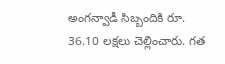అంగన్వాడీ సిబ్బందికి రూ. 36.10 లక్షలు చెల్లించారు. గత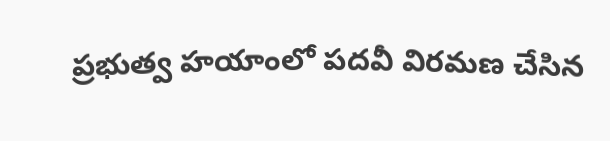ప్రభుత్వ హయాంలో పదవీ విరమణ చేసిన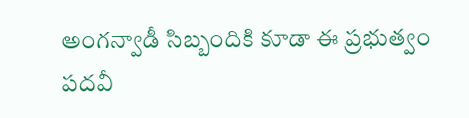అంగన్వాడీ సిబ్బందికి కూడా ఈ ప్రభుత్వం పదవీ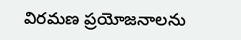విరమణ ప్రయోజనాలను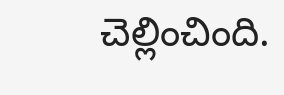చెల్లించింది.